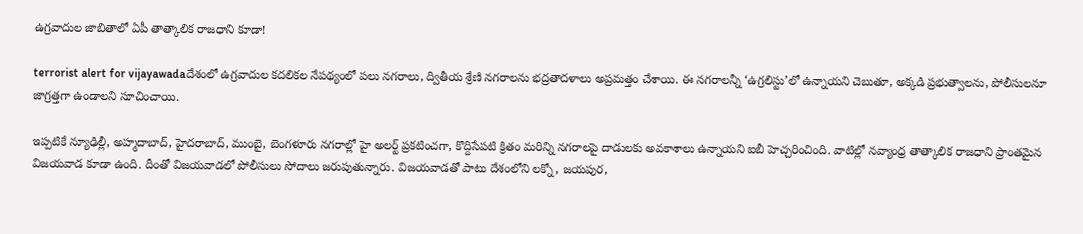ఉగ్రవాదుల జాబితాలో ఏపీ తాత్కాలిక రాజధాని కూడా!

terrorist alert for vijayawadaదేశంలో ఉగ్రవాదుల కదలికల నేపథ్యంలో పలు నగరాలు, ద్వితీయ శ్రేణి నగరాలను భద్రతాదళాలు అప్రమత్తం చేశాయి. ఈ నగరాలన్నీ ‘ఉగ్రలిస్టు’లో ఉన్నాయని చెబుతూ, అక్కడి ప్రభుత్వాలను, పోలీసులనూ జాగ్రత్తగా ఉండాలని సూచించాయి.

ఇప్పటికే న్యూఢిల్లీ, అహ్మదాబాద్, హైదరాబాద్, ముంబై, బెంగళూరు నగరాల్లో హై అలర్ట్ ప్రకటించగా, కొద్దిసేపటి క్రితం మరిన్ని నగరాలపై దాడులకు అవకాశాలు ఉన్నాయని ఐబీ హెచ్చరించింది. వాటిల్లో నవ్యాంధ్ర తాత్కాలిక రాజధాని ప్రాంతమైన విజయవాడ కూడా ఉంది. దీంతో విజయవాడలో పోలీసులు సోదాలు జరుపుతున్నారు. విజయవాడతో పాటు దేశంలోని లక్నో, జయపుర,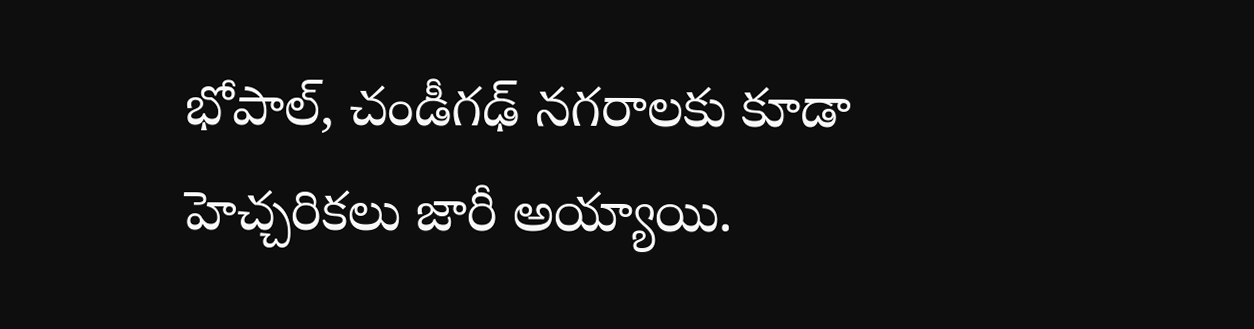భోపాల్, చండీగఢ్ నగరాలకు కూడా హెచ్చరికలు జారీ అయ్యాయి.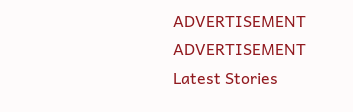ADVERTISEMENT
ADVERTISEMENT
Latest Stories